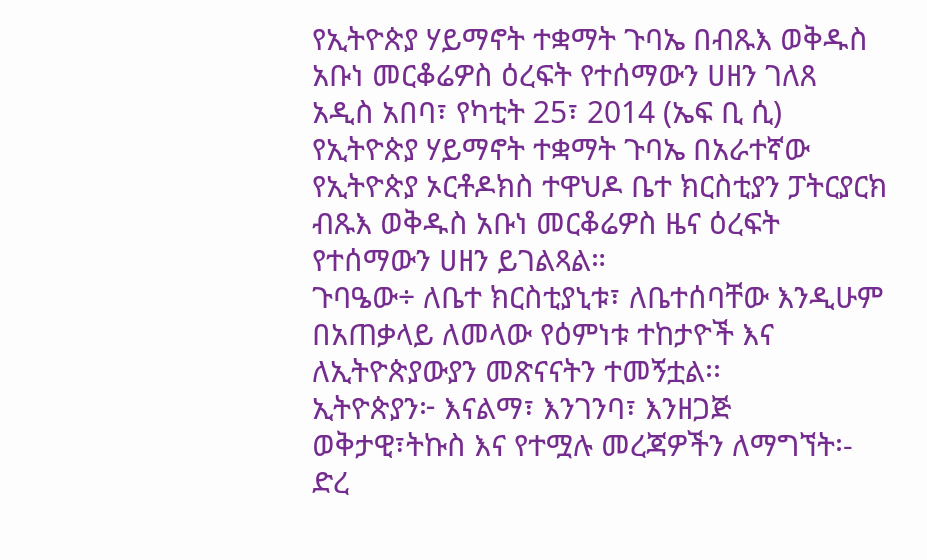የኢትዮጵያ ሃይማኖት ተቋማት ጉባኤ በብጹእ ወቅዱስ አቡነ መርቆሬዎስ ዕረፍት የተሰማውን ሀዘን ገለጸ
አዲስ አበባ፣ የካቲት 25፣ 2014 (ኤፍ ቢ ሲ) የኢትዮጵያ ሃይማኖት ተቋማት ጉባኤ በአራተኛው የኢትዮጵያ ኦርቶዶክስ ተዋህዶ ቤተ ክርስቲያን ፓትርያርክ ብጹእ ወቅዱስ አቡነ መርቆሬዎስ ዜና ዕረፍት የተሰማውን ሀዘን ይገልጻል።
ጉባዔው÷ ለቤተ ክርስቲያኒቱ፣ ለቤተሰባቸው እንዲሁም በአጠቃላይ ለመላው የዕምነቱ ተከታዮች እና ለኢትዮጵያውያን መጽናናትን ተመኝቷል፡፡
ኢትዮጵያን፦ እናልማ፣ እንገንባ፣ እንዘጋጅ
ወቅታዊ፣ትኩስ እና የተሟሉ መረጃዎችን ለማግኘት፡-
ድረ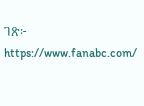ገጽ፦ https://www.fanabc.com/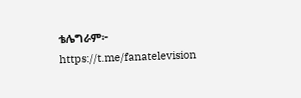ቴሌግራም፦ https://t.me/fanatelevision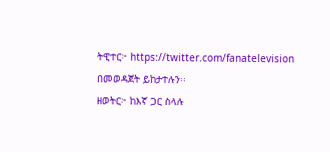ትዊተር፦ https://twitter.com/fanatelevision በመወዳጀት ይከታተሉን፡፡
ዘወትር፦ ከእኛ ጋር ስላሉ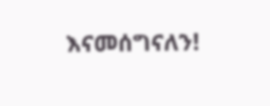እናመሰግናለን!